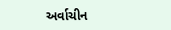અર્વાચીન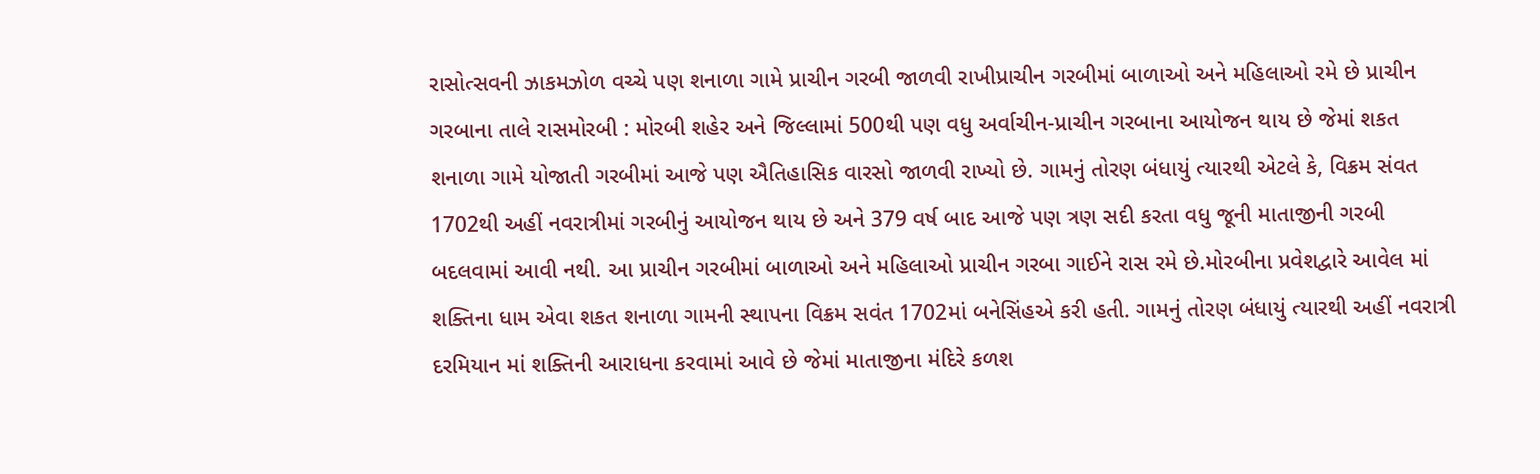રાસોત્સવની ઝાકમઝોળ વચ્ચે પણ શનાળા ગામે પ્રાચીન ગરબી જાળવી રાખીપ્રાચીન ગરબીમાં બાળાઓ અને મહિલાઓ રમે છે પ્રાચીન ગરબાના તાલે રાસમોરબી : મોરબી શહેર અને જિલ્લામાં 500થી પણ વધુ અર્વાચીન-પ્રાચીન ગરબાના આયોજન થાય છે જેમાં શકત શનાળા ગામે યોજાતી ગરબીમાં આજે પણ ઐતિહાસિક વારસો જાળવી રાખ્યો છે. ગામનું તોરણ બંધાયું ત્યારથી એટલે કે, વિક્રમ સંવત 1702થી અહીં નવરાત્રીમાં ગરબીનું આયોજન થાય છે અને 379 વર્ષ બાદ આજે પણ ત્રણ સદી કરતા વધુ જૂની માતાજીની ગરબી બદલવામાં આવી નથી. આ પ્રાચીન ગરબીમાં બાળાઓ અને મહિલાઓ પ્રાચીન ગરબા ગાઈને રાસ રમે છે.મોરબીના પ્રવેશદ્વારે આવેલ માં શક્તિના ધામ એવા શકત શનાળા ગામની સ્થાપના વિક્રમ સવંત 1702માં બનેસિંહએ કરી હતી. ગામનું તોરણ બંધાયું ત્યારથી અહીં નવરાત્રી દરમિયાન માં શક્તિની આરાધના કરવામાં આવે છે જેમાં માતાજીના મંદિરે કળશ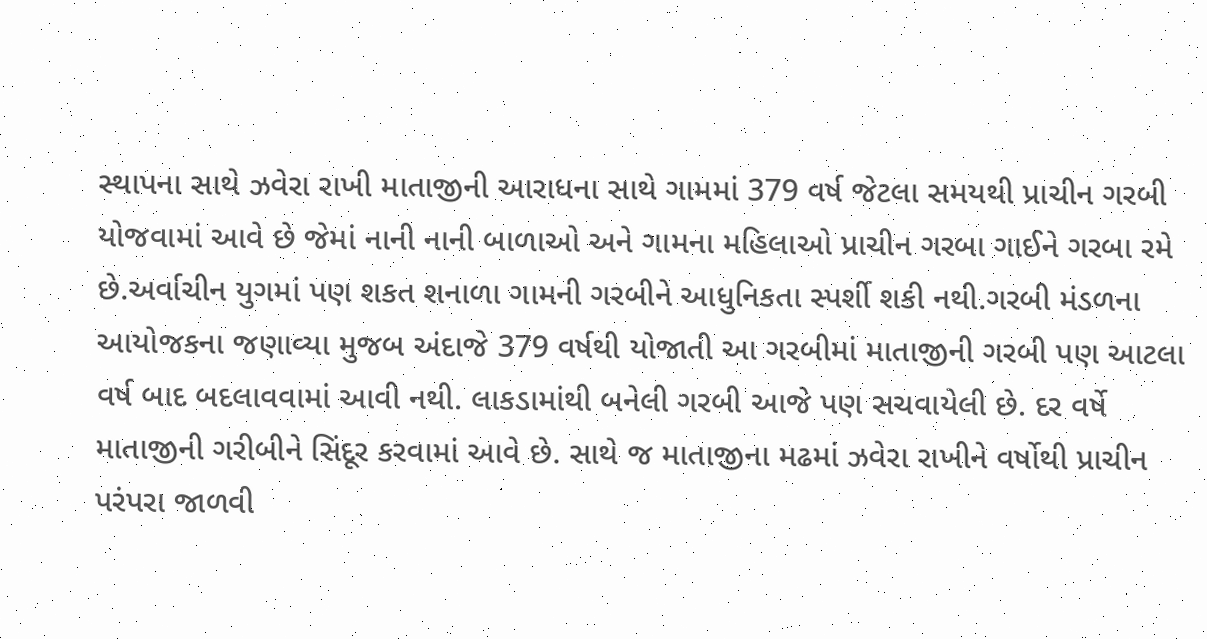સ્થાપના સાથે ઝવેરા રાખી માતાજીની આરાધના સાથે ગામમાં 379 વર્ષ જેટલા સમયથી પ્રાચીન ગરબી યોજવામાં આવે છે જેમાં નાની નાની બાળાઓ અને ગામના મહિલાઓ પ્રાચીન ગરબા ગાઈને ગરબા રમે છે.અર્વાચીન યુગમાં પણ શકત શનાળા ગામની ગરબીને આધુનિકતા સ્પર્શી શકી નથી.ગરબી મંડળના આયોજકના જણાવ્યા મુજબ અંદાજે 379 વર્ષથી યોજાતી આ ગરબીમાં માતાજીની ગરબી પણ આટલા વર્ષ બાદ બદલાવવામાં આવી નથી. લાકડામાંથી બનેલી ગરબી આજે પણ સચવાયેલી છે. દર વર્ષે માતાજીની ગરીબીને સિંદૂર કરવામાં આવે છે. સાથે જ માતાજીના મઢમાં ઝવેરા રાખીને વર્ષોથી પ્રાચીન પરંપરા જાળવી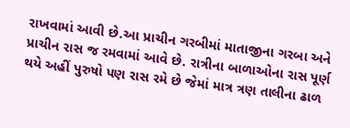રાખવામાં આવી છે.આ પ્રાચીન ગરબીમાં માતાજીના ગરબા અને પ્રાચીન રાસ જ રમવામાં આવે છે. રાત્રીના બાળાઓના રાસ પૂર્ણ થયે અહીં પુરુષો પણ રાસ રમે છે જેમાં માત્ર ત્રણ તાલીના ઢાળ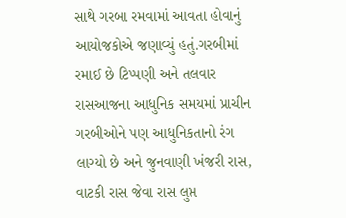સાથે ગરબા રમવામાં આવતા હોવાનું આયોજકોએ જણાવ્યું હતું.ગરબીમાં રમાઈ છે ટિપ્પણી અને તલવાર રાસઆજના આધુનિક સમયમાં પ્રાચીન ગરબીઓને પણ આધુનિકતાનો રંગ લાગ્યો છે અને જુનવાણી ખંજરી રાસ, વાટકી રાસ જેવા રાસ લુપ્ત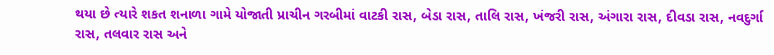થયા છે ત્યારે શકત શનાળા ગામે યોજાતી પ્રાચીન ગરબીમાં વાટકી રાસ, બેડા રાસ, તાલિ રાસ, ખંજરી રાસ, અંગારા રાસ, દીવડા રાસ, નવદુર્ગા રાસ, તલવાર રાસ અને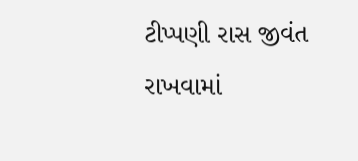ટીપ્પણી રાસ જીવંત રાખવામાં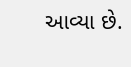આવ્યા છે.